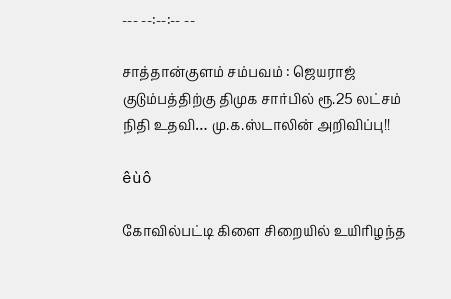--- --:--:-- --

சாத்தான்குளம் சம்பவம் : ஜெயராஜ் குடும்பத்திற்கு திமுக சார்பில் ரூ.25 லட்சம் நிதி உதவி… மு.க.ஸ்டாலின் அறிவிப்பு!!

êùô

கோவில்பட்டி கிளை சிறையில் உயிரிழந்த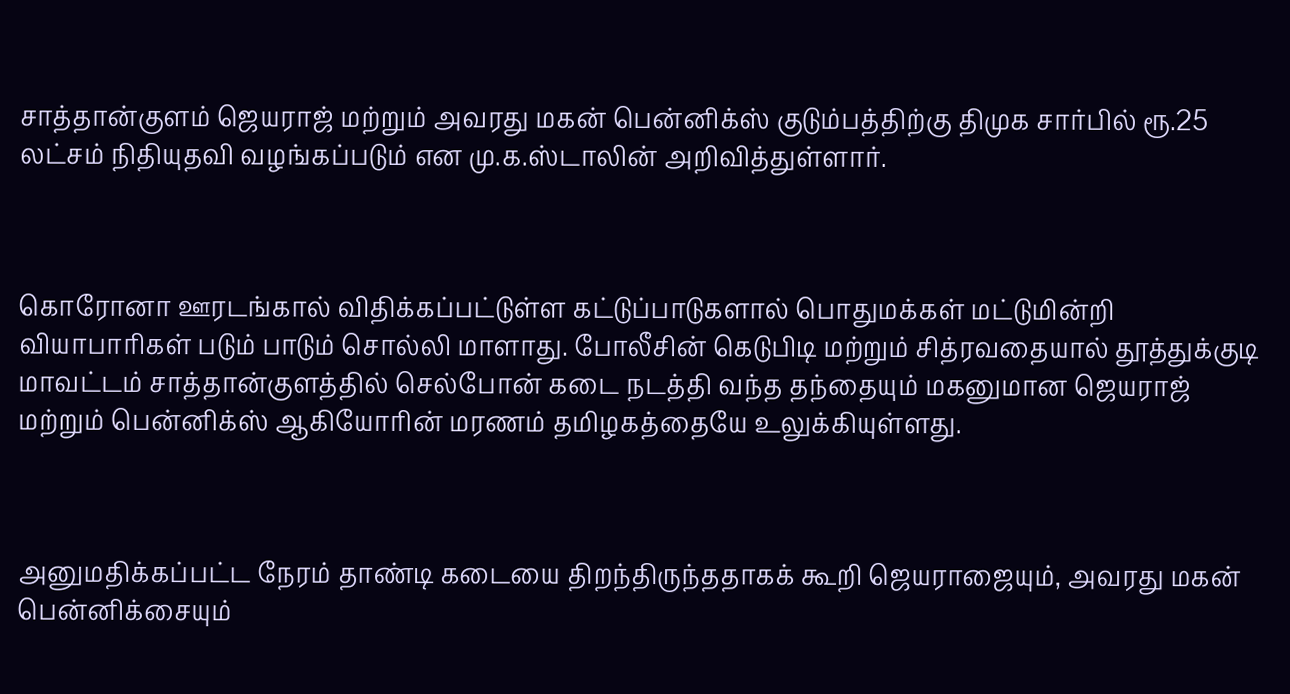சாத்தான்குளம் ஜெயராஜ் மற்றும் அவரது மகன் பென்னிக்ஸ் குடும்பத்திற்கு திமுக சார்பில் ரூ.25 லட்சம் நிதியுதவி வழங்கப்படும் என மு.க.ஸ்டாலின் அறிவித்துள்ளார்.



கொரோனா ஊரடங்கால் விதிக்கப்பட்டுள்ள கட்டுப்பாடுகளால் பொதுமக்கள் மட்டுமின்றி வியாபாரிகள் படும் பாடும் சொல்லி மாளாது. போலீசின் கெடுபிடி மற்றும் சித்ரவதையால் தூத்துக்குடி மாவட்டம் சாத்தான்குளத்தில் செல்போன் கடை நடத்தி வந்த தந்தையும் மகனுமான ஜெயராஜ் மற்றும் பென்னிக்ஸ் ஆகியோரின் மரணம் தமிழகத்தையே உலுக்கியுள்ளது.



அனுமதிக்கப்பட்ட நேரம் தாண்டி கடையை திறந்திருந்ததாகக் கூறி ஜெயராஜையும், அவரது மகன் பென்னிக்சையும்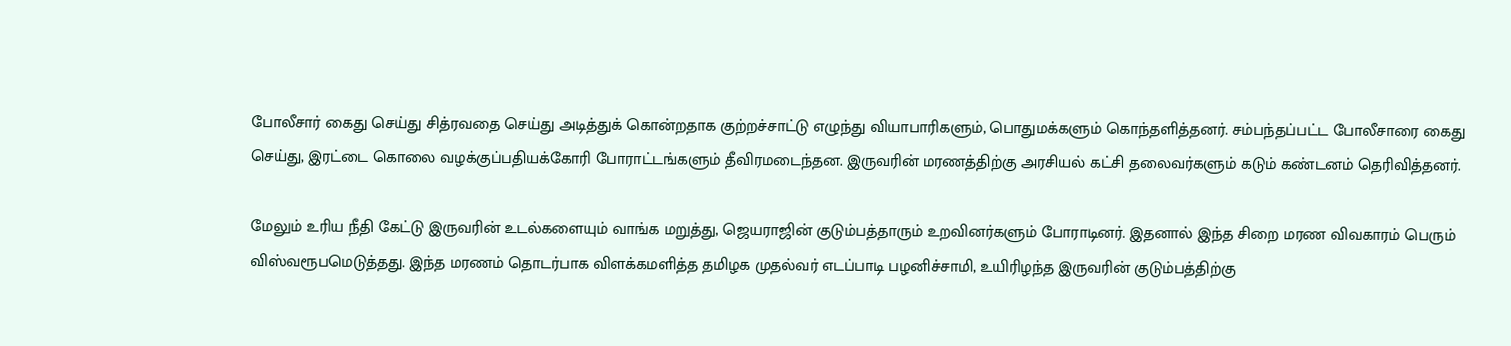போலீசார் கைது செய்து சித்ரவதை செய்து அடித்துக் கொன்றதாக குற்றச்சாட்டு எழுந்து வியாபாரிகளும், பொதுமக்களும் கொந்தளித்தனர். சம்பந்தப்பட்ட போலீசாரை கைது செய்து, இரட்டை கொலை வழக்குப்பதியக்கோரி போராட்டங்களும் தீவிரமடைந்தன. இருவரின் மரணத்திற்கு அரசியல் கட்சி தலைவர்களும் கடும் கண்டனம் தெரிவித்தனர்.

மேலும் உரிய நீதி கேட்டு இருவரின் உடல்களையும் வாங்க மறுத்து, ஜெயராஜின் குடும்பத்தாரும் உறவினர்களும் போராடினர். இதனால் இந்த சிறை மரண விவகாரம் பெரும் விஸ்வரூபமெடுத்தது. இந்த மரணம் தொடர்பாக விளக்கமளித்த தமிழக முதல்வர் எடப்பாடி பழனிச்சாமி, உயிரிழந்த இருவரின் குடும்பத்திற்கு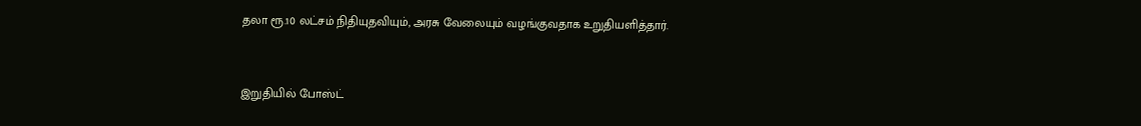தலா ரூ.10 லட்சம் நிதியுதவியும், அரசு வேலையும் வழங்குவதாக உறுதியளித்தார்.



இறுதியில் போஸ்ட்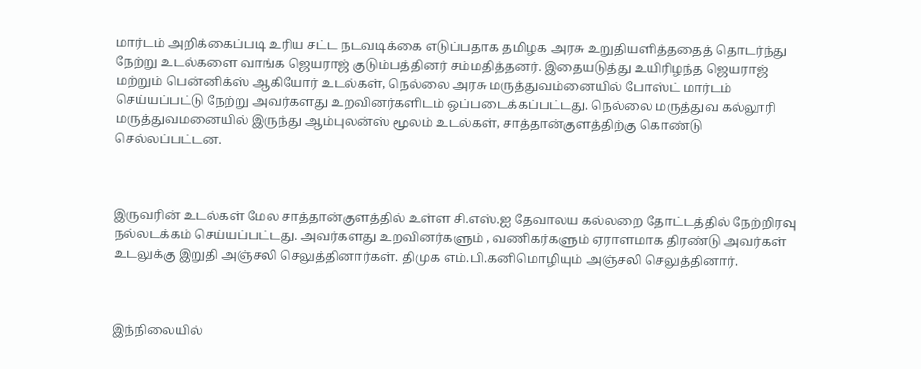மார்டம் அறிக்கைப்படி உரிய சட்ட நடவடிக்கை எடுப்பதாக தமிழக அரசு உறுதியளித்ததைத் தொடர்ந்து நேற்று உடல்களை வாங்க ஜெயராஜ் குடும்பத்தினர் சம்மதித்தனர். இதையடுத்து உயிரிழந்த ஜெயராஜ் மற்றும் பென்னிக்ஸ் ஆகியோர் உடல்கள், நெல்லை அரசு மருத்துவம்னையில் போஸ்ட் மார்டம் செய்யப்பட்டு நேற்று அவர்களது உறவினர்களிடம் ஒப்படைக்கப்பட்டது. நெல்லை மருத்துவ கல்லூரி மருத்துவமனையில் இருந்து ஆம்புலன்ஸ் மூலம் உடல்கள், சாத்தான்குளத்திற்கு கொண்டு செல்லப்பட்டன.



இருவரின் உடல்கள் மேல சாத்தான்குளத்தில் உள்ள சி.எஸ்.ஐ தேவாலய கல்லறை தோட்டத்தில் நேற்றிரவு நல்லடக்கம் செய்யப்பட்டது. அவர்களது உறவினர்களும் , வணிகர்களும் ஏராளமாக திரண்டு அவர்கள் உடலுக்கு இறுதி அஞ்சலி செலுத்தினார்கள். திமுக எம்.பி.கனிமொழியும் அஞ்சலி செலுத்தினார்.



இந்நிலையில்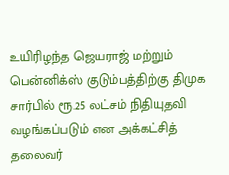உயிரிழந்த ஜெயராஜ் மற்றும் பென்னிக்ஸ் குடும்பத்திற்கு திமுக சார்பில் ரூ.25 லட்சம் நிதியுதவி வழங்கப்படும் என அக்கட்சித் தலைவர்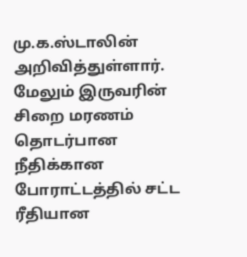மு.க.ஸ்டாலின் அறிவித்துள்ளார். மேலும் இருவரின் சிறை மரணம் தொடர்பான
நீதிக்கான போராட்டத்தில் சட்ட ரீதியான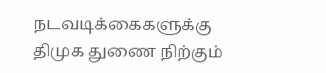நடவடிக்கைகளுக்கு திமுக துணை நிற்கும்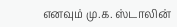எனவும் மு.க. ஸ்டாலின்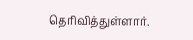தெரிவித்துள்ளார்.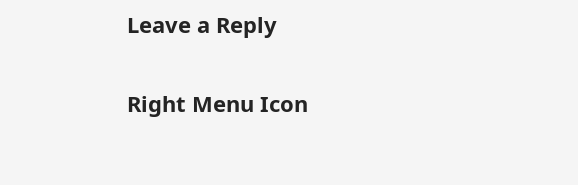Leave a Reply

Right Menu Icon